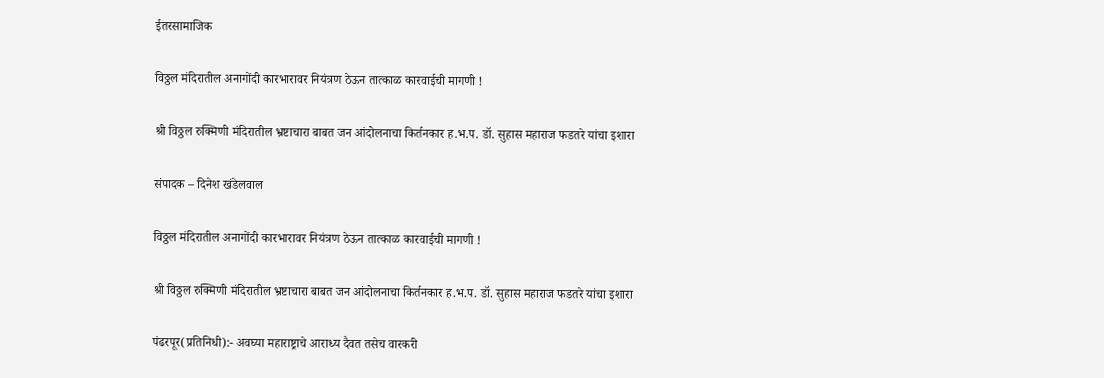ईतरसामाजिक

विठ्ठल मंदिरातील अनागोंदी कारभारावर नियंत्रण ठेऊन तात्काळ कारवाईची मागणी !

श्री विठ्ठल रुक्मिणी मंदिरातील भ्रष्टाचारा बाबत जन आंदोलनाचा किर्तनकार ह.भ.प. डॉ. सुहास महाराज फडतरे यांचा इशारा

संपादक – दिनेश खंडेलवाल

विठ्ठल मंदिरातील अनागोंदी कारभारावर नियंत्रण ठेऊन तात्काळ कारवाईची मागणी !

श्री विठ्ठल रुक्मिणी मंदिरातील भ्रष्टाचारा बाबत जन आंदोलनाचा किर्तनकार ह.भ.प. डॉ. सुहास महाराज फडतरे यांचा इशारा

पंढरपूर(प्रतिनिधी):- अवघ्या महाराष्ट्राचे आराध्य दैवत तसेच वारकरी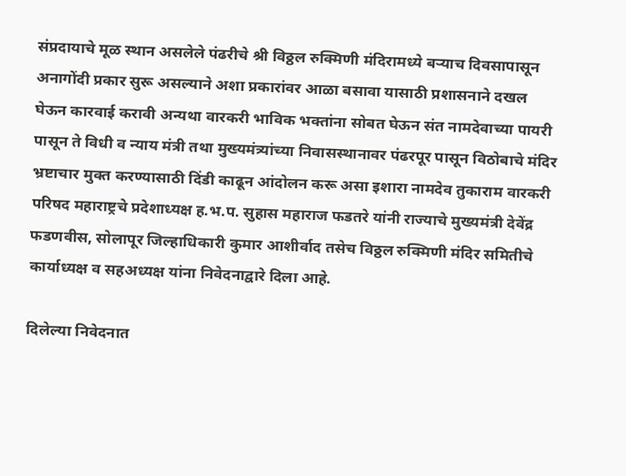संप्रदायाचे मूळ स्थान असलेले पंढरीचे श्री विठ्ठल रुक्मिणी मंदिरामध्ये बऱ्याच दिवसापासून अनागोंदी प्रकार सुरू असल्याने अशा प्रकारांवर आळा बसावा यासाठी प्रशासनाने दखल घेऊन कारवाई करावी अन्यथा वारकरी भाविक भक्तांना सोबत घेऊन संत नामदेवाच्या पायरी पासून ते विधी व न्याय मंत्री तथा मुख्यमंत्र्यांच्या निवासस्थानावर पंढरपूर पासून विठोबाचे मंदिर भ्रष्टाचार मुक्त करण्यासाठी दिंडी काढून आंदोलन करू असा इशारा नामदेव तुकाराम वारकरी परिषद महाराष्ट्रचे प्रदेशाध्यक्ष ह.भ.प. सुहास महाराज फडतरे यांनी राज्याचे मुख्यमंत्री देवेंद्र फडणवीस, सोलापूर जिल्हाधिकारी कुमार आशीर्वाद तसेच विठ्ठल रुक्मिणी मंदिर समितीचे कार्याध्यक्ष व सहअध्यक्ष यांना निवेदनाद्वारे दिला आहे.

दिलेल्या निवेदनात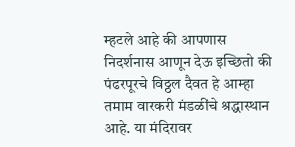म्हटले आहे की आपणास निदर्शनास आणून देऊ इच्छितो की पंढरपूरचे विठ्ठल दैवत हे आम्हा तमाम वारकरी मंडळींचे श्रद्धास्थान आहे. या मंदिरावर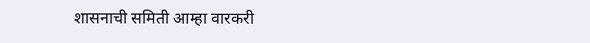शासनाची समिती आम्हा वारकरी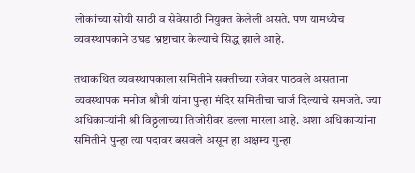लोकांच्या सोयी साठी व सेवेसाठी नियुक्त केलेली असते. पण यामध्येच व्यवस्थापकाने उघड भ्रष्टाचार केल्याचे सिद्ध झाले आहे.

तथाकथित व्यवस्थापकाला समितीने सक्तीच्या रजेवर पाठवले असताना व्यवस्थापक मनोज श्रौत्री यांना पुन्हा मंदिर समितीचा चार्ज दिल्याचे समजते. ज्या अधिकाऱ्यांनी श्री विठ्ठलाच्या तिजोरीवर डल्ला मारला आहे. अशा अधिकाऱ्यांना समितीने पुन्हा त्या पदावर बसवले असून हा अक्षम्य गुन्हा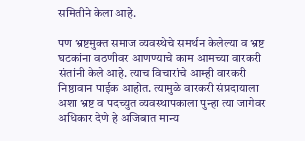समितीने केला आहे.

पण भ्रष्टमुक्त समाज व्यवस्थेचे समर्थन केलेल्या व भ्रष्ट घटकांना वठणीवर आणण्याचे काम आमच्या वारकरी संतांनी केले आहे. त्याच विचारांचे आम्ही वारकरी निष्ठावान पाईक आहोत. त्यामुळे वारकरी संप्रदायाला अशा भ्रष्ट व पदच्युत व्यवस्थापकाला पुन्हा त्या जागेवर अधिकार देणे हे अजिबात मान्य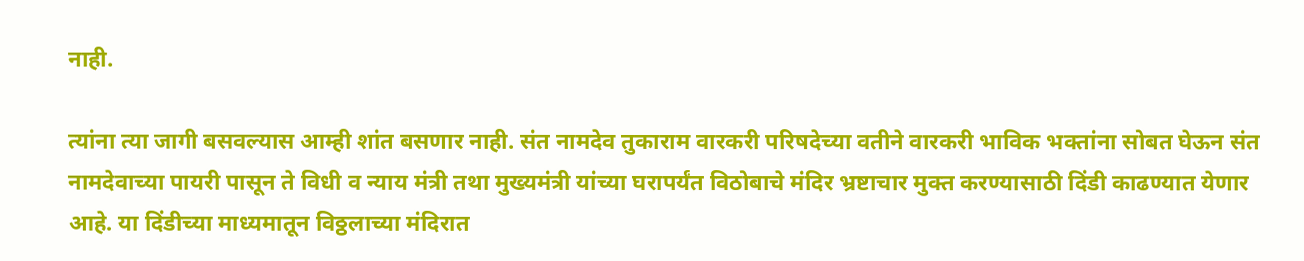नाही.

त्यांना त्या जागी बसवल्यास आम्ही शांत बसणार नाही. संत नामदेव तुकाराम वारकरी परिषदेच्या वतीने वारकरी भाविक भक्तांना सोबत घेऊन संत नामदेवाच्या पायरी पासून ते विधी व न्याय मंत्री तथा मुख्यमंत्री यांच्या घरापर्यंत विठोबाचे मंदिर भ्रष्टाचार मुक्त करण्यासाठी दिंडी काढण्यात येणार आहे. या दिंडीच्या माध्यमातून विठ्ठलाच्या मंदिरात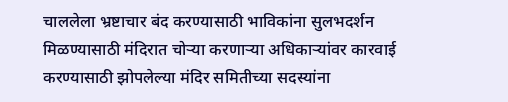चाललेला भ्रष्टाचार बंद करण्यासाठी भाविकांना सुलभदर्शन मिळण्यासाठी मंदिरात चोऱ्या करणाऱ्या अधिकाऱ्यांवर कारवाई करण्यासाठी झोपलेल्या मंदिर समितीच्या सदस्यांना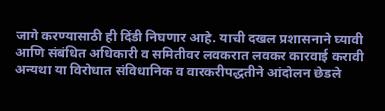जागे करण्यासाठी ही दिंडी निघणार आहे. याची दखल प्रशासनाने घ्यावी आणि संबंधित अधिकारी व समितीवर लवकरात लवकर कारवाई करावी अन्यथा या विरोधात संविधानिक व वारकरीपद्धतीने आंदोलन छेडले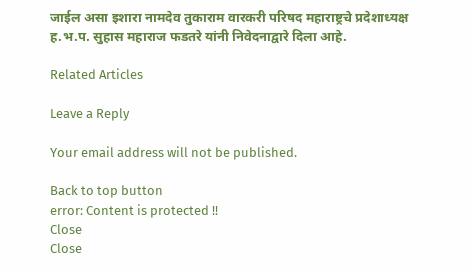जाईल असा इशारा नामदेव तुकाराम वारकरी परिषद महाराष्ट्रचे प्रदेशाध्यक्ष ह.भ.प. सुहास महाराज फडतरे यांनी निवेदनाद्वारे दिला आहे.

Related Articles

Leave a Reply

Your email address will not be published.

Back to top button
error: Content is protected !!
Close
Close